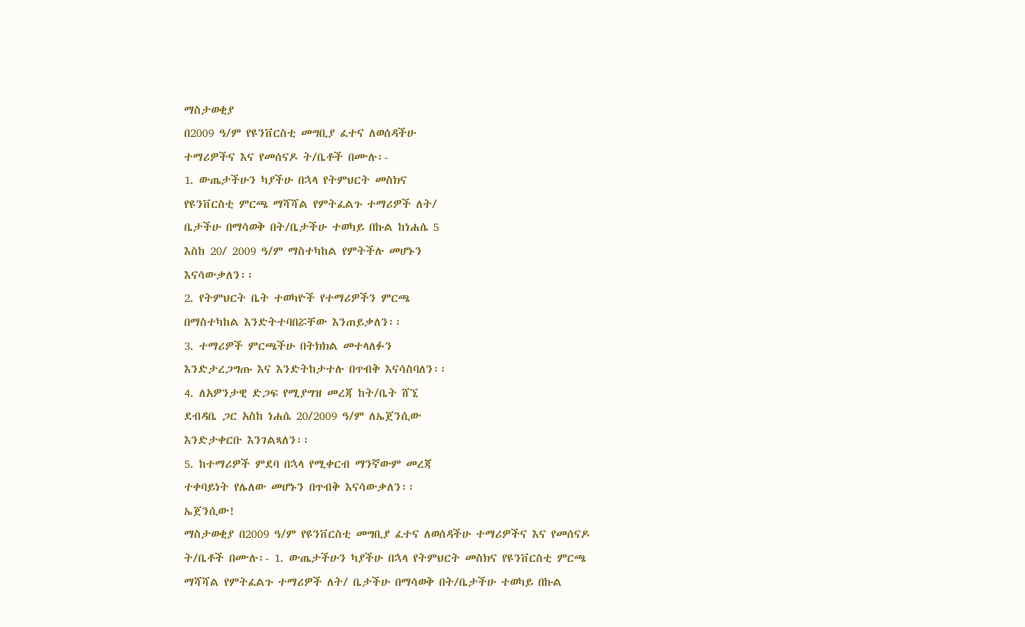ማስታወቂያ
በ2009 ዓ/ም የዩንቨርስቲ መግቢያ ፈተና ለወሰዳችሁ
ተማሪዎችና እና የመሰናዶ ት/ቤቶች በሙሉ፡-
1. ውጤታችሁን ካያችሁ በኋላ የትምህርት መስክና
የዩንቨርስቲ ምርጫ ማሻሻል የምትፈልጉ ተማሪዎች ለት/
ቤታችሁ በማሳወቅ በት/ቤታችሁ ተወካይ በኩል ከነሐሴ 5
እስከ 20/ 2009 ዓ/ም ማስተካከል የምትችሉ መሆኑን
እናሳውቃለን፡፡
2. የትምህርት ቤት ተወካዮች የተማሪዎችን ምርጫ
በማስተካከል እንድትተባበሯቸው እንጠይቃለን፡፡
3. ተማሪዎች ምርጫችሁ በትክክል መተላለፉን
እንድታረጋግጡ እና እንድትከታተሉ በጥብቅ እናሳስባለን፡፡
4. ለአዎንታዊ ድጋፍ የሚያግዝ መረጃ ከት/ቤት ሸኚ
ደብዳቤ ጋር አስከ ነሐሴ 20/2009 ዓ/ም ለኤጀንሲው
እንድታቀርቡ እንገልጻለን፡፡
5. ከተማሪዎች ምደባ በኋላ የሚቀርብ ማንኛውም መረጃ
ተቀባይነት የሌለው መሆኑን በጥብቅ እናሳውቃለን፡፡
ኤጀንሲው!
ማስታወቂያ በ2009 ዓ/ም የዩንቨርስቲ መግቢያ ፈተና ለወሰዳችሁ ተማሪዎችና እና የመሰናዶ ት/ቤቶች በሙሉ፡- 1. ውጤታችሁን ካያችሁ በኋላ የትምህርት መስክና የዩንቨርስቲ ምርጫ ማሻሻል የምትፈልጉ ተማሪዎች ለት/ ቤታችሁ በማሳወቅ በት/ቤታችሁ ተወካይ በኩል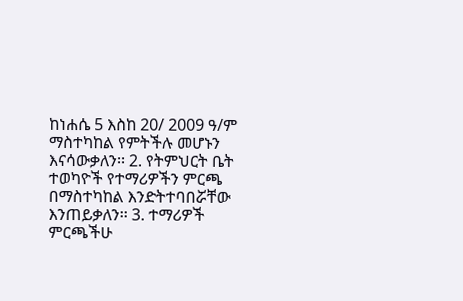ከነሐሴ 5 እስከ 20/ 2009 ዓ/ም ማስተካከል የምትችሉ መሆኑን እናሳውቃለን፡፡ 2. የትምህርት ቤት ተወካዮች የተማሪዎችን ምርጫ በማስተካከል እንድትተባበሯቸው እንጠይቃለን፡፡ 3. ተማሪዎች ምርጫችሁ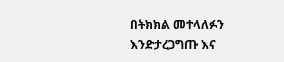በትክክል መተላለፉን እንድታረጋግጡ እና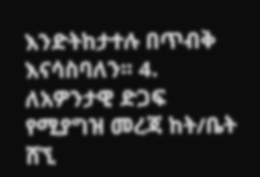እንድትከታተሉ በጥብቅ እናሳስባለን፡፡ 4. ለአዎንታዊ ድጋፍ የሚያግዝ መረጃ ከት/ቤት ሸኚ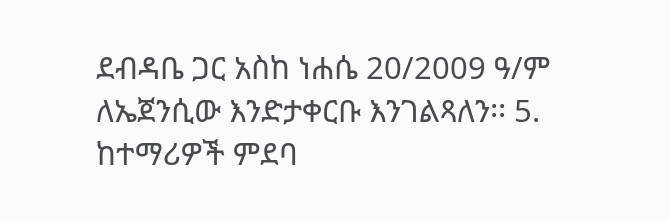ደብዳቤ ጋር አስከ ነሐሴ 20/2009 ዓ/ም ለኤጀንሲው እንድታቀርቡ እንገልጻለን፡፡ 5. ከተማሪዎች ምደባ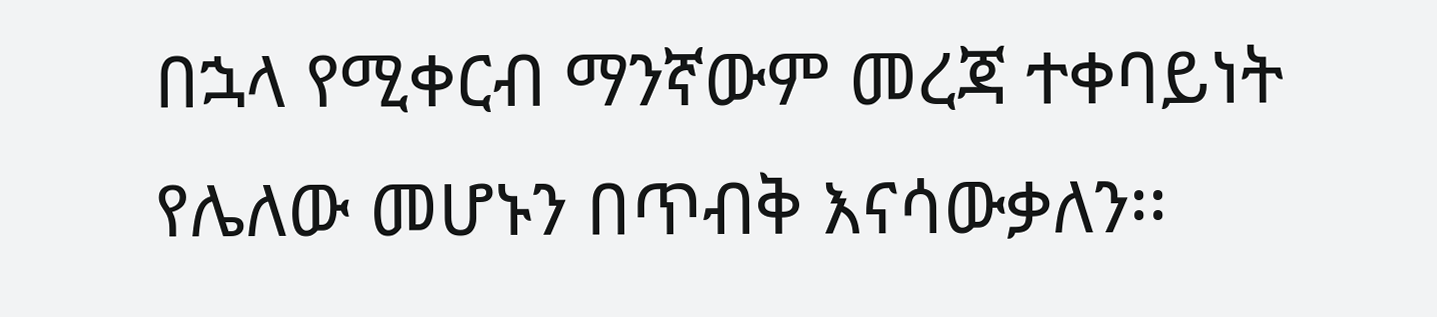በኋላ የሚቀርብ ማንኛውም መረጃ ተቀባይነት የሌለው መሆኑን በጥብቅ እናሳውቃለን፡፡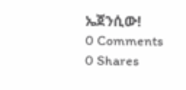ኤጀንሲው!
0 Comments 0 Shares